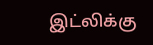இட்லிக்கு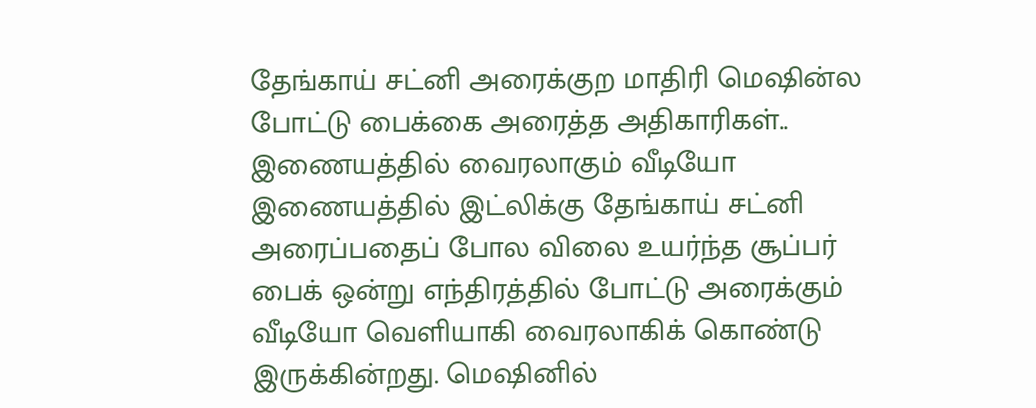தேங்காய் சட்னி அரைக்குற மாதிரி மெஷின்ல போட்டு பைக்கை அரைத்த அதிகாரிகள்.. இணையத்தில் வைரலாகும் வீடியோ
இணையத்தில் இட்லிக்கு தேங்காய் சட்னி அரைப்பதைப் போல விலை உயர்ந்த சூப்பர் பைக் ஒன்று எந்திரத்தில் போட்டு அரைக்கும் வீடியோ வெளியாகி வைரலாகிக் கொண்டு இருக்கின்றது. மெஷினில்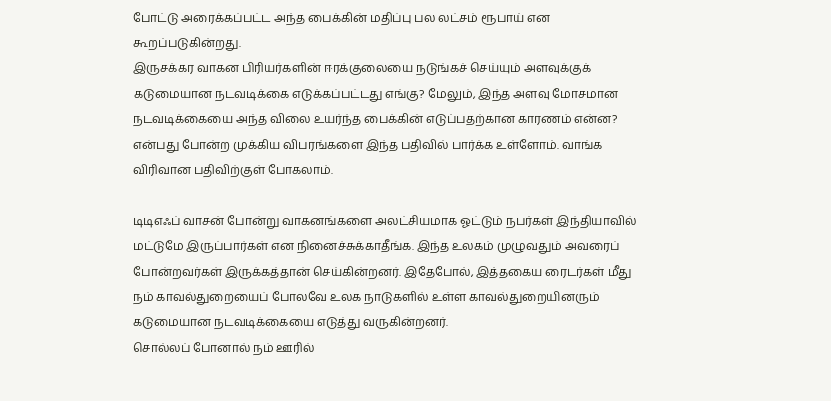போட்டு அரைக்கப்பட்ட அந்த பைக்கின் மதிப்பு பல லட்சம் ரூபாய் என கூறப்படுகின்றது.
இருசக்கர வாகன பிரியர்களின் ஈரக்குலையை நடுங்கச் செய்யும் அளவுக்குக் கடுமையான நடவடிக்கை எடுக்கப்பட்டது எங்கு? மேலும், இந்த அளவு மோசமான நடவடிக்கையை அந்த விலை உயர்ந்த பைக்கின் எடுப்பதற்கான காரணம் என்ன? என்பது போன்ற முக்கிய விபரங்களை இந்த பதிவில் பார்க்க உள்ளோம். வாங்க விரிவான பதிவிற்குள் போகலாம்.

டிடிஎஃப் வாசன் போன்று வாகனங்களை அலட்சியமாக ஓட்டும் நபர்கள் இந்தியாவில் மட்டுமே இருப்பார்கள் என நினைச்சுக்காதீங்க. இந்த உலகம் முழுவதும் அவரைப் போன்றவர்கள் இருக்கத்தான் செய்கின்றனர். இதேபோல், இத்தகைய ரைடர்கள் மீது நம் காவல்துறையைப் போலவே உலக நாடுகளில் உள்ள காவல்துறையினரும் கடுமையான நடவடிக்கையை எடுத்து வருகின்றனர்.
சொல்லப் போனால் நம் ஊரில்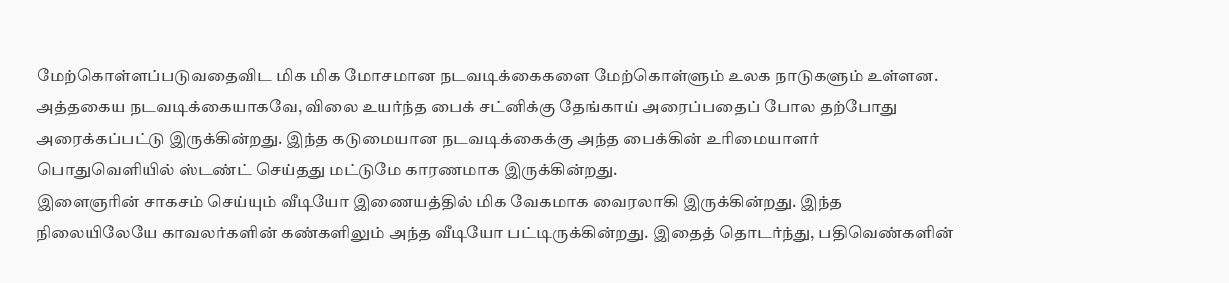மேற்கொள்ளப்படுவதைவிட மிக மிக மோசமான நடவடிக்கைகளை மேற்கொள்ளும் உலக நாடுகளும் உள்ளன. அத்தகைய நடவடிக்கையாகவே, விலை உயர்ந்த பைக் சட்னிக்கு தேங்காய் அரைப்பதைப் போல தற்போது அரைக்கப்பட்டு இருக்கின்றது. இந்த கடுமையான நடவடிக்கைக்கு அந்த பைக்கின் உரிமையாளர் பொதுவெளியில் ஸ்டண்ட் செய்தது மட்டுமே காரணமாக இருக்கின்றது.
இளைஞரின் சாகசம் செய்யும் வீடியோ இணையத்தில் மிக வேகமாக வைரலாகி இருக்கின்றது. இந்த நிலையிலேயே காவலர்களின் கண்களிலும் அந்த வீடியோ பட்டிருக்கின்றது. இதைத் தொடர்ந்து, பதிவெண்களின்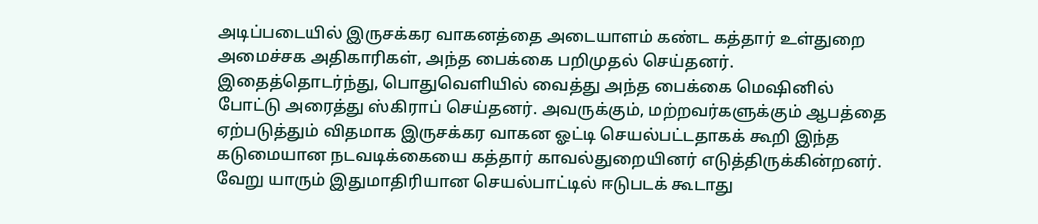அடிப்படையில் இருசக்கர வாகனத்தை அடையாளம் கண்ட கத்தார் உள்துறை அமைச்சக அதிகாரிகள், அந்த பைக்கை பறிமுதல் செய்தனர்.
இதைத்தொடர்ந்து, பொதுவெளியில் வைத்து அந்த பைக்கை மெஷினில் போட்டு அரைத்து ஸ்கிராப் செய்தனர். அவருக்கும், மற்றவர்களுக்கும் ஆபத்தை ஏற்படுத்தும் விதமாக இருசக்கர வாகன ஓட்டி செயல்பட்டதாகக் கூறி இந்த கடுமையான நடவடிக்கையை கத்தார் காவல்துறையினர் எடுத்திருக்கின்றனர். வேறு யாரும் இதுமாதிரியான செயல்பாட்டில் ஈடுபடக் கூடாது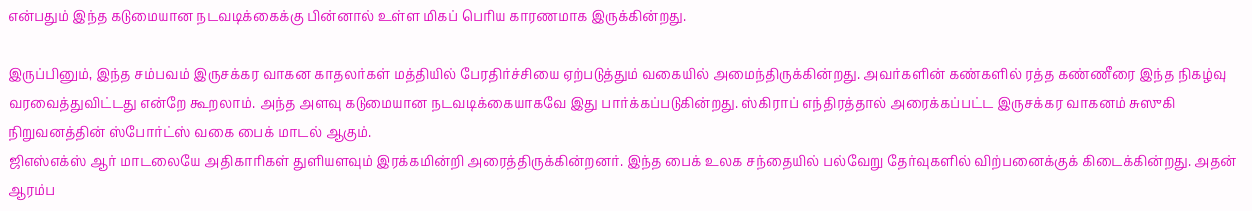என்பதும் இந்த கடுமையான நடவடிக்கைக்கு பின்னால் உள்ள மிகப் பெரிய காரணமாக இருக்கின்றது.

இருப்பினும், இந்த சம்பவம் இருசக்கர வாகன காதலர்கள் மத்தியில் பேரதிர்ச்சியை ஏற்படுத்தும் வகையில் அமைந்திருக்கின்றது. அவர்களின் கண்களில் ரத்த கண்ணீரை இந்த நிகழ்வு வரவைத்துவிட்டது என்றே கூறலாம். அந்த அளவு கடுமையான நடவடிக்கையாகவே இது பார்க்கப்படுகின்றது. ஸ்கிராப் எந்திரத்தால் அரைக்கப்பட்ட இருசக்கர வாகனம் சுஸுகி நிறுவனத்தின் ஸ்போர்ட்ஸ் வகை பைக் மாடல் ஆகும்.
ஜிஎஸ்எக்ஸ் ஆர் மாடலையே அதிகாரிகள் துளியளவும் இரக்கமின்றி அரைத்திருக்கின்றனர். இந்த பைக் உலக சந்தையில் பல்வேறு தேர்வுகளில் விற்பனைக்குக் கிடைக்கின்றது. அதன் ஆரம்ப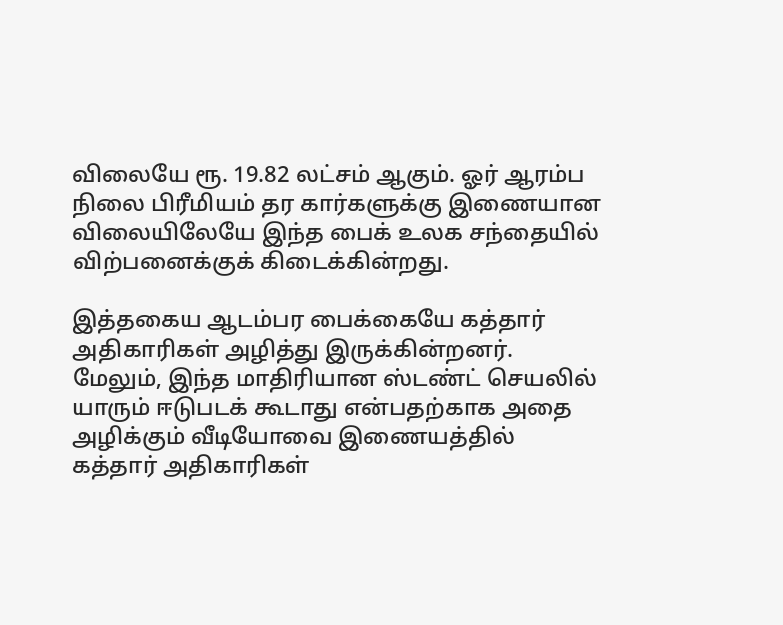விலையே ரூ. 19.82 லட்சம் ஆகும். ஓர் ஆரம்ப நிலை பிரீமியம் தர கார்களுக்கு இணையான விலையிலேயே இந்த பைக் உலக சந்தையில் விற்பனைக்குக் கிடைக்கின்றது.

இத்தகைய ஆடம்பர பைக்கையே கத்தார் அதிகாரிகள் அழித்து இருக்கின்றனர். மேலும், இந்த மாதிரியான ஸ்டண்ட் செயலில் யாரும் ஈடுபடக் கூடாது என்பதற்காக அதை அழிக்கும் வீடியோவை இணையத்தில் கத்தார் அதிகாரிகள்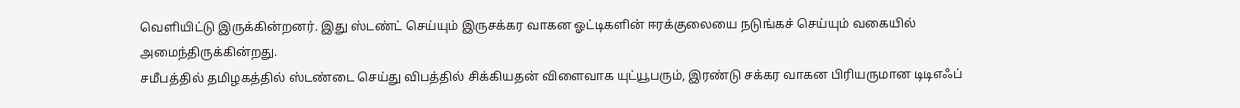வெளியிட்டு இருக்கின்றனர். இது ஸ்டண்ட் செய்யும் இருசக்கர வாகன ஓட்டிகளின் ஈரக்குலையை நடுங்கச் செய்யும் வகையில் அமைந்திருக்கின்றது.
சமீபத்தில் தமிழகத்தில் ஸ்டண்டை செய்து விபத்தில் சிக்கியதன் விளைவாக யுட்யூபரும், இரண்டு சக்கர வாகன பிரியருமான டிடிஎஃப்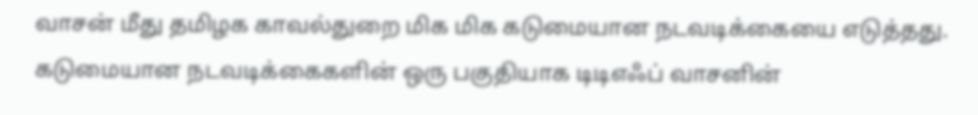வாசன் மீது தமிழக காவல்துறை மிக மிக கடுமையான நடவடிக்கையை எடுத்தது. கடுமையான நடவடிக்கைகளின் ஒரு பகுதியாக டிடிஎஃப் வாசனின்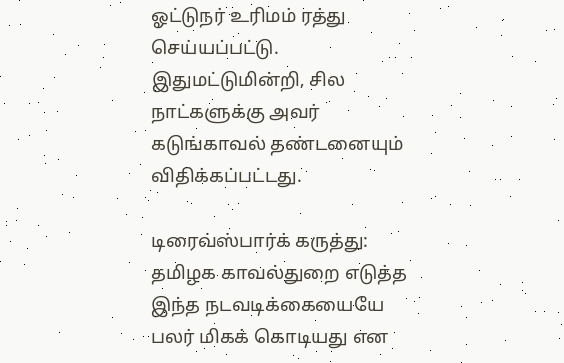ஓட்டுநர் உரிமம் ரத்து செய்யப்பட்டு. இதுமட்டுமின்றி, சில நாட்களுக்கு அவர் கடுங்காவல் தண்டனையும் விதிக்கப்பட்டது.

டிரைவ்ஸ்பார்க் கருத்து: தமிழக காவல்துறை எடுத்த இந்த நடவடிக்கையையே பலர் மிகக் கொடியது என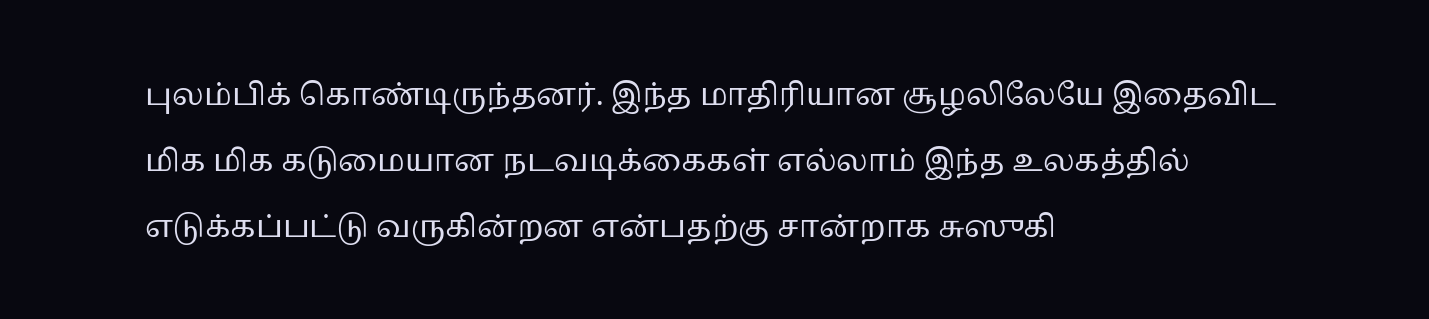புலம்பிக் கொண்டிருந்தனர். இந்த மாதிரியான சூழலிலேயே இதைவிட மிக மிக கடுமையான நடவடிக்கைகள் எல்லாம் இந்த உலகத்தில் எடுக்கப்பட்டு வருகின்றன என்பதற்கு சான்றாக சுஸுகி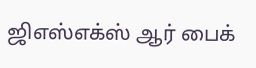ஜிஎஸ்எக்ஸ் ஆர் பைக்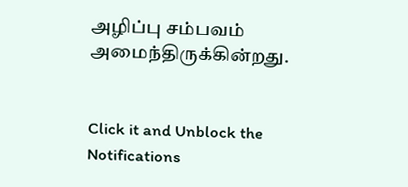அழிப்பு சம்பவம் அமைந்திருக்கின்றது.


Click it and Unblock the Notifications